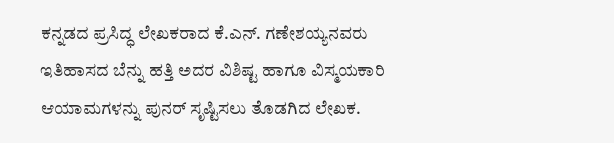ಕನ್ನಡದ ಪ್ರಸಿದ್ಧ ಲೇಖಕರಾದ ಕೆ.ಎನ್. ಗಣೇಶಯ್ಯನವರು ಇತಿಹಾಸದ ಬೆನ್ನು ಹತ್ತಿ ಅದರ ವಿಶಿಷ್ಟ ಹಾಗೂ ವಿಸ್ಮಯಕಾರಿ ಆಯಾಮಗಳನ್ನು ಪುನರ್ ಸೃಷ್ಟಿಸಲು ತೊಡಗಿದ ಲೇಖಕ.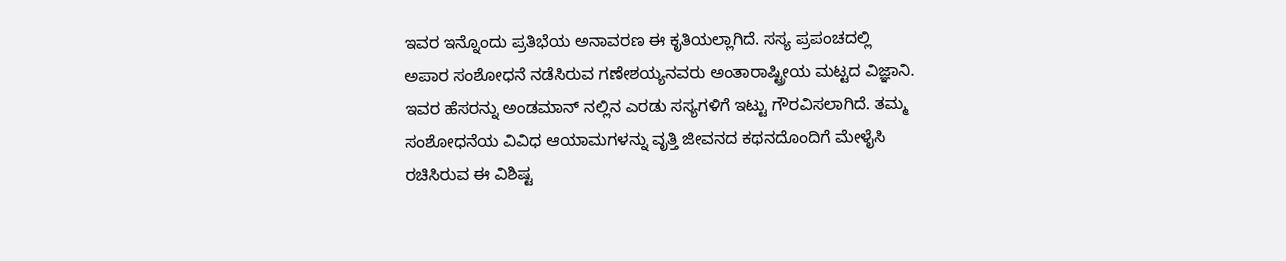ಇವರ ಇನ್ನೊಂದು ಪ್ರತಿಭೆಯ ಅನಾವರಣ ಈ ಕೃತಿಯಲ್ಲಾಗಿದೆ. ಸಸ್ಯ ಪ್ರಪಂಚದಲ್ಲಿ ಅಪಾರ ಸಂಶೋಧನೆ ನಡೆಸಿರುವ ಗಣೇಶಯ್ಯನವರು ಅಂತಾರಾಷ್ಟ್ರೀಯ ಮಟ್ಟದ ವಿಜ್ಞಾನಿ. ಇವರ ಹೆಸರನ್ನು ಅಂಡಮಾನ್ ನಲ್ಲಿನ ಎರಡು ಸಸ್ಯಗಳಿಗೆ ಇಟ್ಟು ಗೌರವಿಸಲಾಗಿದೆ. ತಮ್ಮ ಸಂಶೋಧನೆಯ ವಿವಿಧ ಆಯಾಮಗಳನ್ನು ವೃತ್ತಿ ಜೀವನದ ಕಥನದೊಂದಿಗೆ ಮೇಳೈಸಿ ರಚಿಸಿರುವ ಈ ವಿಶಿಷ್ಟ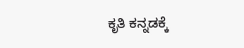ಕೃತಿ ಕನ್ನಡಕ್ಕೆ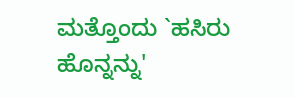ಮತ್ತೊಂದು `ಹಸಿರು ಹೊನ್ನನ್ನು'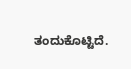ತಂದುಕೊಟ್ಟಿದೆ.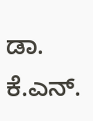ಡಾ. ಕೆ.ಎನ್.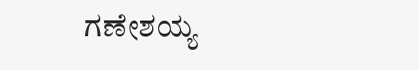ಗಣೇಶಯ್ಯ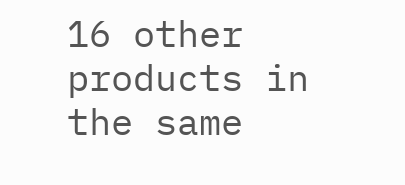16 other products in the same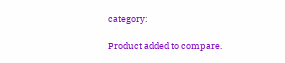category:

Product added to compare.